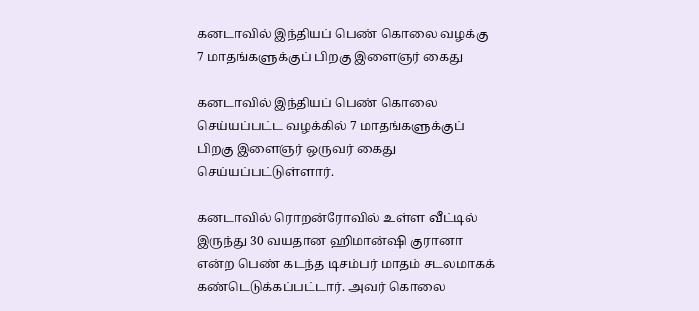கனடாவில் இந்தியப் பெண் கொலை வழக்கு 7 மாதங்களுக்குப் பிறகு இளைஞர் கைது

கனடாவில் இந்தியப் பெண் கொலை செய்யப்பட்ட வழக்கில் 7 மாதங்களுக்குப் பிறகு இளைஞர் ஒருவர் கைது செய்யப்பட்டுள்ளார்.

கனடாவில் ரொறன்ரோவில் உள்ள வீட்டில் இருந்து 30 வயதான ஹிமான்ஷி குரானா என்ற பெண் கடந்த டிசம்பர் மாதம் சடலமாகக் கண்டெடுக்கப்பட்டார். அவர் கொலை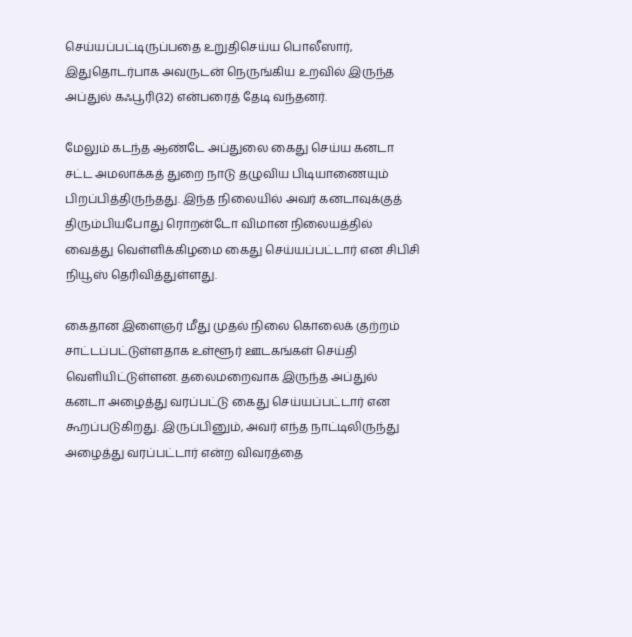செய்யப்பட்டிருப்பதை உறுதிசெய்ய பொலீஸார், இதுதொடர்பாக அவருடன் நெருங்கிய உறவில் இருந்த அப்துல் கஃபூரி(32) என்பரைத் தேடி வந்தனர்.

மேலும் கடந்த ஆண்டே அப்துலை கைது செய்ய கனடா சட்ட அமலாக்கத் துறை நாடு தழுவிய பிடியாணையும் பிறப்பித்திருந்தது. இந்த நிலையில் அவர் கனடாவுக்குத் திரும்பியபோது ரொறன்டோ விமான நிலையத்தில் வைத்து வெள்ளிக்கிழமை கைது செய்யப்பட்டார் என சிபிசி நியூஸ் தெரிவித்துள்ளது.

கைதான இளைஞர் மீது முதல் நிலை கொலைக் குற்றம் சாட்டப்பட்டுள்ளதாக உள்ளூர் ஊடகங்கள் செய்தி வெளியிட்டுள்ளன. தலைமறைவாக இருந்த அப்துல் கனடா அழைத்து வரப்பட்டு கைது செய்யப்பட்டார் என கூறப்படுகிறது. இருப்பினும், அவர் எந்த நாட்டிலிருந்து அழைத்து வரப்பட்டார் என்ற விவரத்தை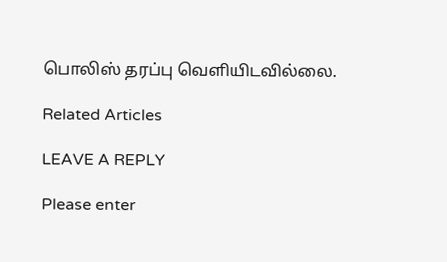பொலிஸ் தரப்பு வெளியிடவில்லை.

Related Articles

LEAVE A REPLY

Please enter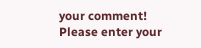your comment!
Please enter your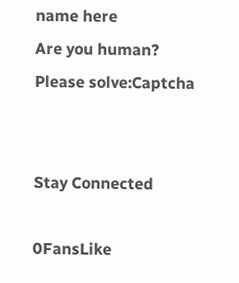name here
Are you human? Please solve:Captcha


Stay Connected

0FansLike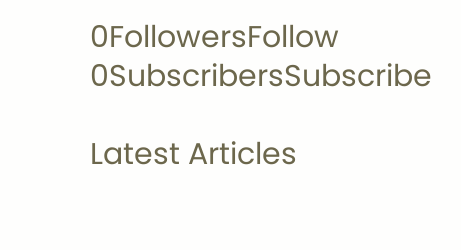0FollowersFollow
0SubscribersSubscribe

Latest Articles